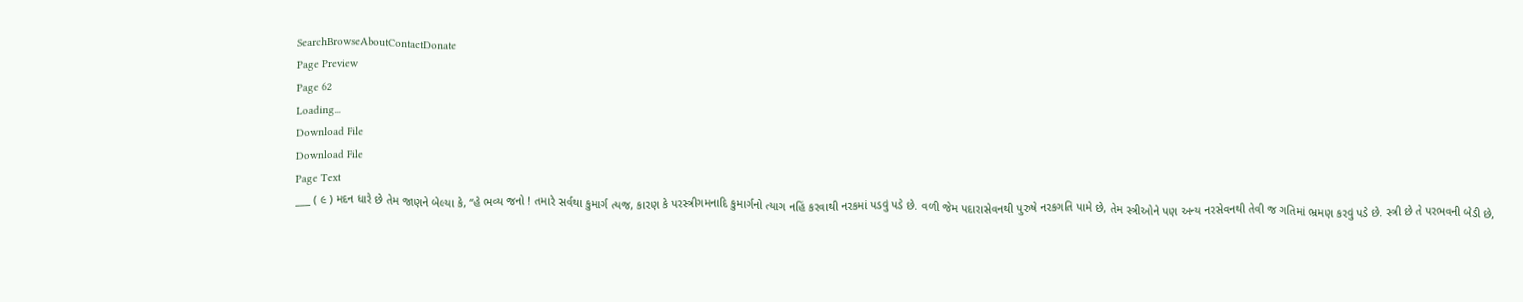SearchBrowseAboutContactDonate
Page Preview
Page 62
Loading...
Download File
Download File
Page Text
___ ( ૯ ) મદન ધારે છે તેમ જાણને બેલ્યા કે, “હે ભવ્ય જનો ! તમારે સર્વથા કુમાર્ગ ત્યજ, કારણ કે પરસ્ત્રીગમનાદિ કુમાર્ગનો ત્યાગ નહિં કરવાથી નરકમાં પડવું પડે છે. વળી જેમ પદારાસેવનથી પુરુષે નરકગતિ પામે છે, તેમ સ્ત્રીઓને પણ અન્ય નરસેવનથી તેવી જ ગતિમાં ભ્રમણ કરવું પડે છે. સ્ત્રી છે તે પરભવની બેડી છે,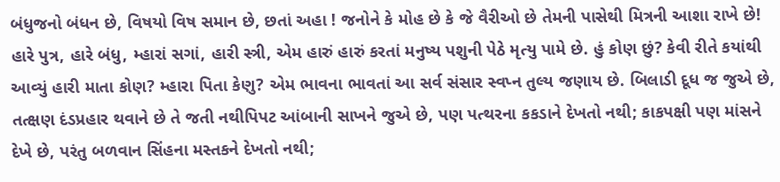બંધુજનો બંધન છે, વિષયો વિષ સમાન છે, છતાં અહા ! જનોને કે મોહ છે કે જે વૈરીઓ છે તેમની પાસેથી મિત્રની આશા રાખે છે! હારે પુત્ર, હારે બંધુ, મ્હારાં સગાં, હારી સ્ત્રી, એમ હારું હારું કરતાં મનુષ્ય પશુની પેઠે મૃત્યુ પામે છે. હું કોણ છું? કેવી રીતે કયાંથી આવ્યું હારી માતા કોણ? મ્હારા પિતા કેણુ? એમ ભાવના ભાવતાં આ સર્વ સંસાર સ્વપ્ન તુલ્ય જણાય છે. બિલાડી દૂધ જ જુએ છે, તત્ક્ષણ દંડપ્રહાર થવાને છે તે જતી નથીપિપટ આંબાની સાખને જુએ છે, પણ પત્થરના કકડાને દેખતો નથી; કાકપક્ષી પણ માંસને દેખે છે, પરંતુ બળવાન સિંહના મસ્તકને દેખતો નથી;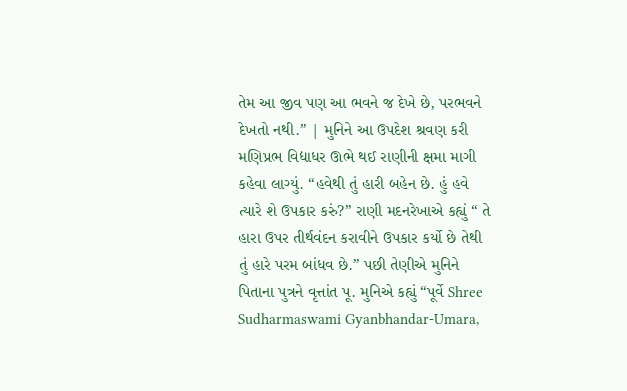તેમ આ જીવ પણ આ ભવને જ દેખે છે, પરભવને દેખતો નથી.” | મુનિને આ ઉપદેશ શ્રવણ કરી મણિપ્રભ વિદ્યાધર ઊભે થઈ રાણીની ક્ષમા માગી કહેવા લાગ્યું. “હવેથી તું હારી બહેન છે. હું હવે ત્યારે શે ઉપકાર કરું?” રાણી મદનરેખાએ કહ્યું “ તે હારા ઉપર તીર્થવંદન કરાવીને ઉપકાર કર્યો છે તેથી તું હારે પરમ બાંધવ છે.” પછી તેણીએ મુનિને પિતાના પુત્રને વૃત્તાંત પૂ. મુનિએ કહ્યું “પૂર્વે Shree Sudharmaswami Gyanbhandar-Umara,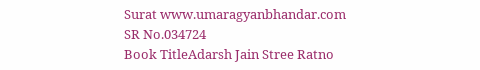Surat www.umaragyanbhandar.com
SR No.034724
Book TitleAdarsh Jain Stree Ratno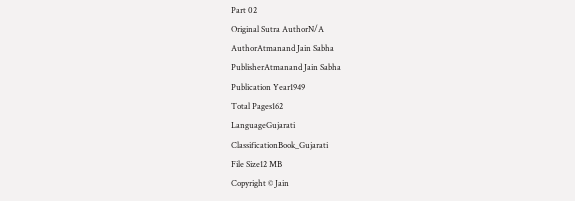Part 02
Original Sutra AuthorN/A
AuthorAtmanand Jain Sabha
PublisherAtmanand Jain Sabha
Publication Year1949
Total Pages162
LanguageGujarati
ClassificationBook_Gujarati
File Size12 MB
Copyright © Jain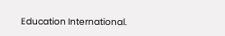Education International.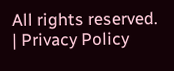All rights reserved. | Privacy Policy